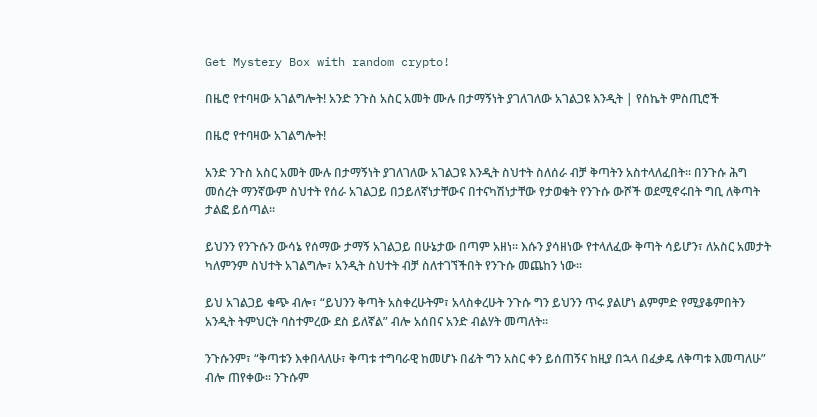Get Mystery Box with random crypto!

በዜሮ የተባዛው አገልግሎት! አንድ ንጉስ አስር አመት ሙሉ በታማኝነት ያገለገለው አገልጋዩ እንዲት | የስኬት ምስጢሮች

በዜሮ የተባዛው አገልግሎት!

አንድ ንጉስ አስር አመት ሙሉ በታማኝነት ያገለገለው አገልጋዩ እንዲት ስህተት ስለሰራ ብቻ ቅጣትን አስተላለፈበት፡፡ በንጉሱ ሕግ መሰረት ማንኛውም ስህተት የሰራ አገልጋይ በኃይለኛነታቸውና በተናካሽነታቸው የታወቁት የንጉሱ ውሾች ወደሚኖሩበት ግቢ ለቅጣት ታልፎ ይሰጣል፡፡

ይህንን የንጉሱን ውሳኔ የሰማው ታማኝ አገልጋይ በሁኔታው በጣም አዘነ፡፡ እሱን ያሳዘነው የተላለፈው ቅጣት ሳይሆን፣ ለአስር አመታት ካለምንም ስህተት አገልግሎ፣ አንዲት ስህተት ብቻ ስለተገኘችበት የንጉሱ መጨከን ነው፡፡

ይህ አገልጋይ ቁጭ ብሎ፣ “ይህንን ቅጣት አስቀረሁትም፣ አላስቀረሁት ንጉሱ ግን ይህንን ጥሩ ያልሆነ ልምምድ የሚያቆምበትን አንዲት ትምህርት ባስተምረው ደስ ይለኛል” ብሎ አሰበና አንድ ብልሃት መጣለት፡፡

ንጉሱንም፣ “ቅጣቱን እቀበላለሁ፣ ቅጣቱ ተግባራዊ ከመሆኑ በፊት ግን አስር ቀን ይሰጠኝና ከዚያ በኋላ በፈቃዴ ለቅጣቱ እመጣለሁ” ብሎ ጠየቀው፡፡ ንጉሱም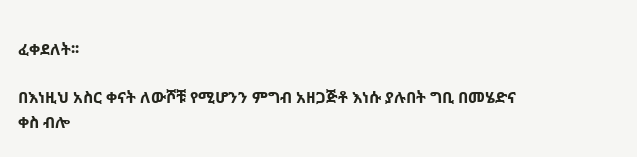ፈቀደለት፡፡

በእነዚህ አስር ቀናት ለውሾቹ የሚሆንን ምግብ አዘጋጅቶ እነሱ ያሉበት ግቢ በመሄድና ቀስ ብሎ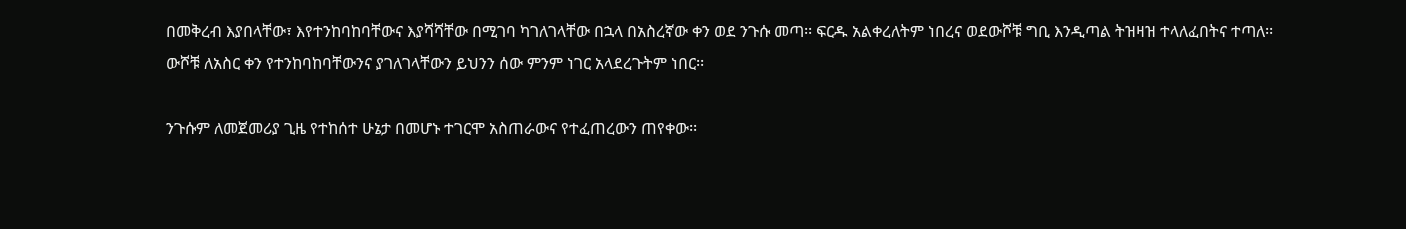በመቅረብ እያበላቸው፣ እየተንከባከባቸውና እያሻሻቸው በሚገባ ካገለገላቸው በኋላ በአስረኛው ቀን ወደ ንጉሱ መጣ፡፡ ፍርዱ አልቀረለትም ነበረና ወደውሾቹ ግቢ እንዲጣል ትዝዛዝ ተላለፈበትና ተጣለ፡፡ ውሾቹ ለአስር ቀን የተንከባከባቸውንና ያገለገላቸውን ይህንን ሰው ምንም ነገር አላደረጉትም ነበር፡፡

ንጉሱም ለመጀመሪያ ጊዜ የተከሰተ ሁኔታ በመሆኑ ተገርሞ አስጠራውና የተፈጠረውን ጠየቀው፡፡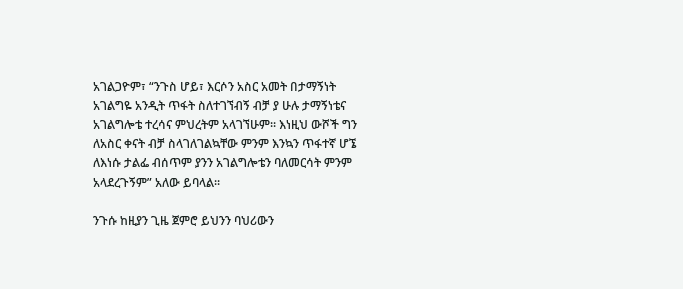አገልጋዮም፣ “ንጉስ ሆይ፣ እርሶን አስር አመት በታማኝነት አገልግዬ አንዲት ጥፋት ስለተገኘብኝ ብቻ ያ ሁሉ ታማኝነቴና አገልግሎቴ ተረሳና ምህረትም አላገኘሁም፡፡ እነዚህ ውሾች ግን ለአስር ቀናት ብቻ ስላገለገልኳቸው ምንም እንኳን ጥፋተኛ ሆኜ ለእነሱ ታልፌ ብሰጥም ያንን አገልግሎቴን ባለመርሳት ምንም አላደረጉኝም” አለው ይባላል፡፡

ንጉሱ ከዚያን ጊዜ ጀምሮ ይህንን ባህሪውን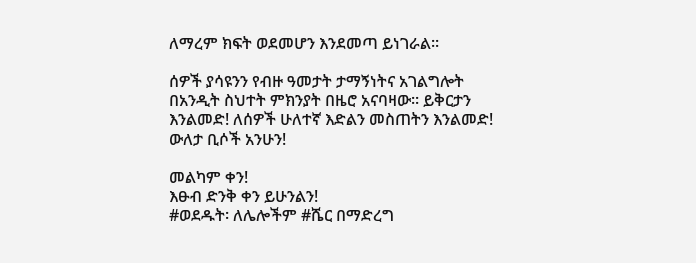ለማረም ክፍት ወደመሆን እንደመጣ ይነገራል፡፡

ሰዎች ያሳዩንን የብዙ ዓመታት ታማኝነትና አገልግሎት በአንዲት ስህተት ምክንያት በዜሮ አናባዛው፡፡ ይቅርታን እንልመድ! ለሰዎች ሁለተኛ እድልን መስጠትን እንልመድ! ውለታ ቢሶች አንሁን!

መልካም ቀን!
እፁብ ድንቅ ቀን ይሁንልን!
#ወደዱት፡ ለሌሎችም #ሼር በማድረግ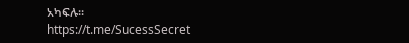አካፍሉ፡፡
https://t.me/SucessSecret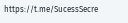https://t.me/SucessSecre